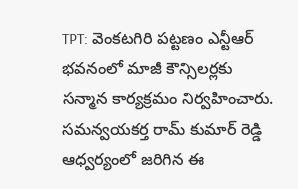TPT: వెంకటగిరి పట్టణం ఎన్టీఆర్ భవనంలో మాజీ కౌన్సిలర్లకు సన్మాన కార్యక్రమం నిర్వహించారు. సమన్వయకర్త రామ్ కుమార్ రెడ్డి ఆధ్వర్యంలో జరిగిన ఈ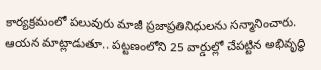కార్యక్రమంలో పలువురు మాజీ ప్రజాప్రతినిధులను సన్మానించారు. ఆయన మాట్లాడుతూ.. పట్టణంలోని 25 వార్డుల్లో చేపట్టిన అభివృద్ధి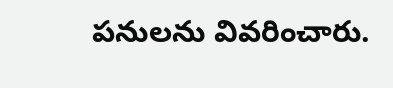పనులను వివరించారు.